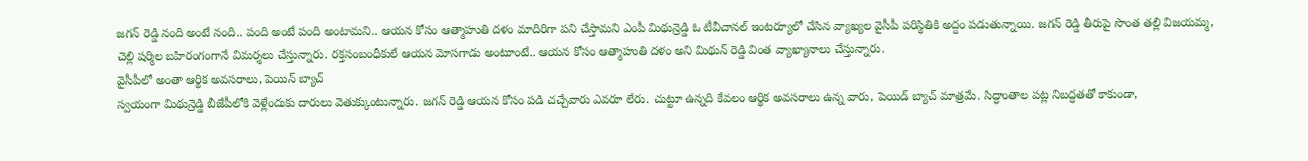జగన్ రెడ్డి నంది అంటే నంది.. పంది అంటే పంది అంటామని.. ఆయన కోసం ఆత్మాహుతి దళం మాదిరిగా పని చేస్తామని ఎంపీ మిథున్రెడ్డి ఓ టీవీచానల్ ఇంటర్యూలో చేసిన వ్యాఖ్యల వైసీపీ పరిస్థితికి అద్దం పడుతున్నాయి. జగన్ రెడ్డి తీరుపై సొంత తల్లి విజయమ్మ, చెల్లి షర్మిల బహిరంగంగానే విమర్శలు చేస్తున్నారు. రక్తసంబంధీకులే ఆయన మోసగాడు అంటూంటే.. ఆయన కోసం ఆత్మాహుతి దళం అని మిథున్ రెడ్డి వింత వ్యాఖ్యానాలు చేస్తున్నారు.
వైసీపీలో అంతా ఆర్థిక అవసరాలు, పెయిన్ బ్యాచ్
స్వయంగా మిథున్రెడ్డి బీజేపీలోకి వెళ్లేందుకు దారులు వెతుక్కుంటున్నారు. జగన్ రెడ్డి ఆయన కోసం పడి చచ్చేవారు ఎవరూ లేరు. చుట్టూ ఉన్నది కేవలం ఆర్థిక అవసరాలు ఉన్న వారు, పెయిడ్ బ్యాచ్ మాత్రమే. సిద్ధాంతాల పట్ల నిబద్ధతతో కాకుండా,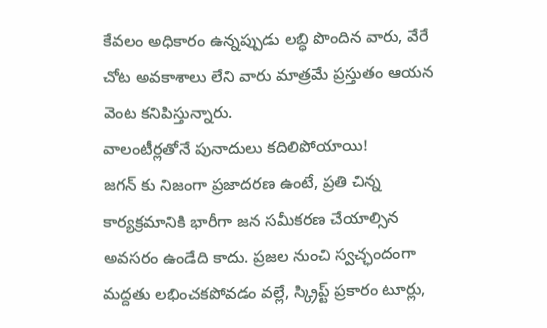కేవలం అధికారం ఉన్నప్పుడు లబ్ధి పొందిన వారు, వేరే చోట అవకాశాలు లేని వారు మాత్రమే ప్రస్తుతం ఆయన వెంట కనిపిస్తున్నారు.
వాలంటీర్లతోనే పునాదులు కదిలిపోయాయి!
జగన్ కు నిజంగా ప్రజాదరణ ఉంటే, ప్రతి చిన్న కార్యక్రమానికి భారీగా జన సమీకరణ చేయాల్సిన అవసరం ఉండేది కాదు. ప్రజల నుంచి స్వచ్ఛందంగా మద్దతు లభించకపోవడం వల్లే, స్క్రిప్ట్ ప్రకారం టూర్లు,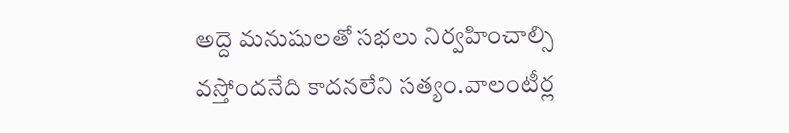అద్దె మనుషులతో సభలు నిర్వహించాల్సి వస్తోందనేది కాదనలేని సత్యం.వాలంటీర్ల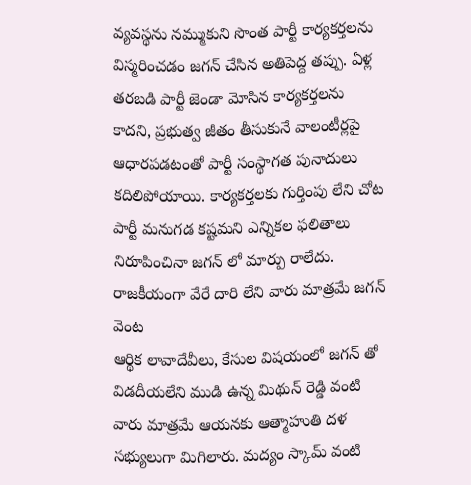వ్యవస్థను నమ్ముకుని సొంత పార్టీ కార్యకర్తలను విస్మరించడం జగన్ చేసిన అతిపెద్ద తప్పు. ఏళ్ల తరబడి పార్టీ జెండా మోసిన కార్యకర్తలను కాదని, ప్రభుత్వ జీతం తీసుకునే వాలంటీర్లపై ఆధారపడటంతో పార్టీ సంస్థాగత పునాదులు కదిలిపోయాయి. కార్యకర్తలకు గుర్తింపు లేని చోట పార్టీ మనుగడ కష్టమని ఎన్నికల ఫలితాలు నిరూపించినా జగన్ లో మార్పు రాలేదు.
రాజకీయంగా వేరే దారి లేని వారు మాత్రమే జగన్ వెంట
ఆర్థిక లావాదేవీలు, కేసుల విషయంలో జగన్ తో విడదీయలేని ముడి ఉన్న మిథున్ రెడ్డి వంటి వారు మాత్రమే ఆయనకు ఆత్మాహుతి దళ సభ్యులుగా మిగిలారు. మద్యం స్కామ్ వంటి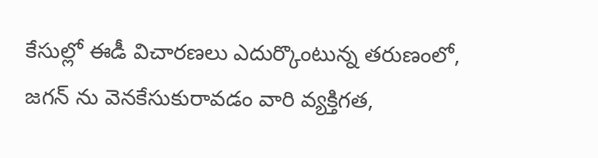కేసుల్లో ఈడీ విచారణలు ఎదుర్కొంటున్న తరుణంలో, జగన్ ను వెనకేసుకురావడం వారి వ్యక్తిగత,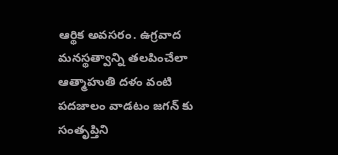ఆర్థిక అవసరం. ఉగ్రవాద మనస్థత్వాన్ని తలపించేలా ఆత్మాహుతి దళం వంటి పదజాలం వాడటం జగన్ కు సంతృప్తిని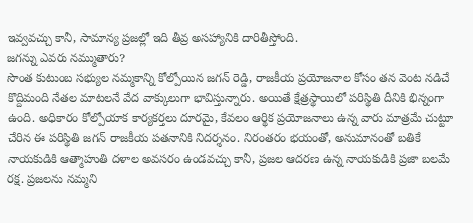ఇవ్వవచ్చు కానీ, సామాన్య ప్రజల్లో ఇది తీవ్ర అసహ్యానికి దారితీస్తోంది.
జగన్ను ఎవరు నమ్ముతారు?
సొంత కుటుంబ సభ్యుల నమ్మకాన్ని కోల్పోయిన జగన్ రెడ్డి, రాజకీయ ప్రయోజనాల కోసం తన వెంట నడిచే కొద్దిమంది నేతల మాటలనే వేద వాక్కులుగా భావిస్తున్నారు. అయితే క్షేత్రస్థాయిలో పరిస్థితి దీనికి భిన్నంగా ఉంది. అధికారం కోల్పోయాక కార్యకర్తలు దూరమై, కేవలం ఆర్థిక ప్రయోజనాలు ఉన్న వారు మాత్రమే చుట్టూ చేరిన ఈ పరిస్థితి జగన్ రాజకీయ పతనానికి నిదర్శనం. నిరంతరం భయంతో, అనుమానంతో బతికే నాయకుడికి ఆత్మాహుతి దళాల అవసరం ఉండవచ్చు కానీ, ప్రజల ఆదరణ ఉన్న నాయకుడికి ప్రజా బలమే రక్ష. ప్రజలను నమ్మని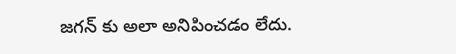జగన్ కు అలా అనిపించడం లేదు.